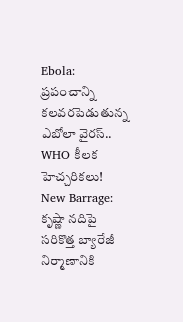Ebola: ప్రపంచాన్ని కలవరపెడుతున్న ఎబోలా వైరస్.. WHO కీలక హెచ్చరికలు! New Barrage: కృష్ణా నదిపై సరికొత్త బ్యారేజీ నిర్మాణానికి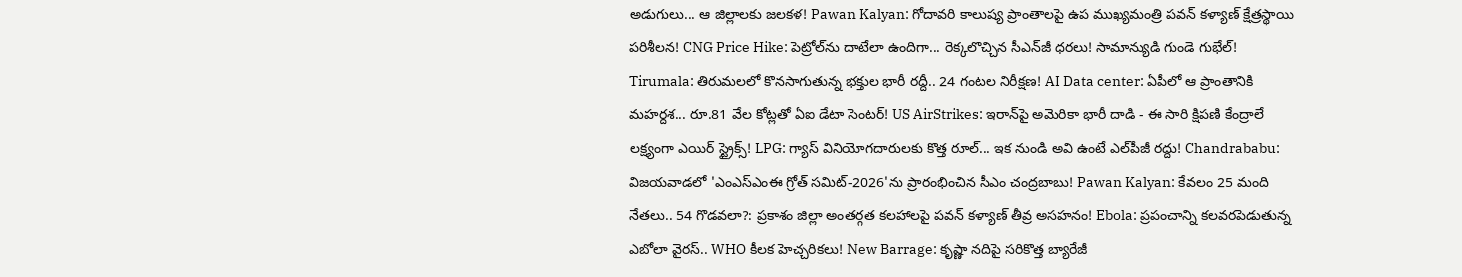అడుగులు... ఆ జిల్లాలకు జలకళ! Pawan Kalyan: గోదావరి కాలుష్య ప్రాంతాలపై ఉప ముఖ్యమంత్రి పవన్ కళ్యాణ్ క్షేత్రస్థాయి పరిశీలన! CNG Price Hike: పెట్రోల్‌ను దాటేలా ఉందిగా... రెక్కలొచ్చిన సీఎన్‌జీ ధరలు! సామాన్యుడి గుండె గుభేల్! Tirumala: తిరుమలలో కొనసాగుతున్న భక్తుల భారీ రద్దీ.. 24 గంటల నిరీక్షణ! AI Data center: ఏపీలో ఆ ప్రాంతానికి మహర్దశ... రూ.81 వేల కోట్లతో ఏఐ డేటా సెంటర్! US AirStrikes: ఇరాన్‌పై అమెరికా భారీ దాడి - ఈ సారి క్షిపణి కేంద్రాలే లక్ష్యంగా ఎయిర్ స్ట్రైక్స్! LPG: గ్యాస్ వినియోగదారులకు కొత్త రూల్... ఇక నుండి అవి ఉంటే ఎల్‌పీజీ రద్దు! Chandrababu: విజయవాడలో 'ఎంఎస్‌ఎంఈ గ్రోత్ సమిట్-2026'ను ప్రారంభించిన సీఎం చంద్రబాబు! Pawan Kalyan: కేవలం 25 మంది నేతలు.. 54 గొడవలా?: ప్రకాశం జిల్లా అంతర్గత కలహాలపై పవన్ కళ్యాణ్ తీవ్ర అసహనం! Ebola: ప్రపంచాన్ని కలవరపెడుతున్న ఎబోలా వైరస్.. WHO కీలక హెచ్చరికలు! New Barrage: కృష్ణా నదిపై సరికొత్త బ్యారేజీ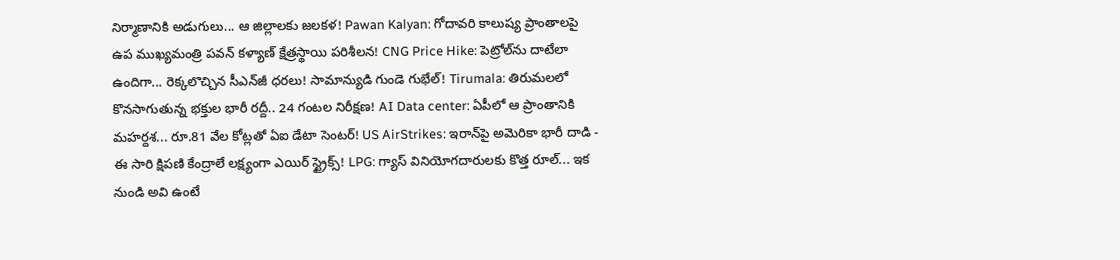నిర్మాణానికి అడుగులు... ఆ జిల్లాలకు జలకళ! Pawan Kalyan: గోదావరి కాలుష్య ప్రాంతాలపై ఉప ముఖ్యమంత్రి పవన్ కళ్యాణ్ క్షేత్రస్థాయి పరిశీలన! CNG Price Hike: పెట్రోల్‌ను దాటేలా ఉందిగా... రెక్కలొచ్చిన సీఎన్‌జీ ధరలు! సామాన్యుడి గుండె గుభేల్! Tirumala: తిరుమలలో కొనసాగుతున్న భక్తుల భారీ రద్దీ.. 24 గంటల నిరీక్షణ! AI Data center: ఏపీలో ఆ ప్రాంతానికి మహర్దశ... రూ.81 వేల కోట్లతో ఏఐ డేటా సెంటర్! US AirStrikes: ఇరాన్‌పై అమెరికా భారీ దాడి - ఈ సారి క్షిపణి కేంద్రాలే లక్ష్యంగా ఎయిర్ స్ట్రైక్స్! LPG: గ్యాస్ వినియోగదారులకు కొత్త రూల్... ఇక నుండి అవి ఉంటే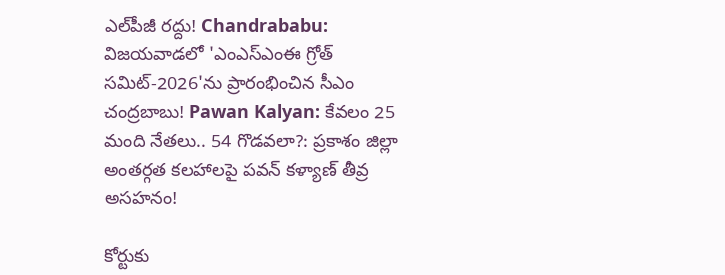ఎల్‌పీజీ రద్దు! Chandrababu: విజయవాడలో 'ఎంఎస్‌ఎంఈ గ్రోత్ సమిట్-2026'ను ప్రారంభించిన సీఎం చంద్రబాబు! Pawan Kalyan: కేవలం 25 మంది నేతలు.. 54 గొడవలా?: ప్రకాశం జిల్లా అంతర్గత కలహాలపై పవన్ కళ్యాణ్ తీవ్ర అసహనం!

కోర్టుకు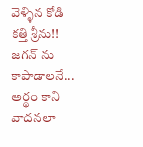వెళ్ళిన కోడి కత్తి శ్రీను!! జగన్ ను కాపాడాలనే... అర్థం కాని వాదనలా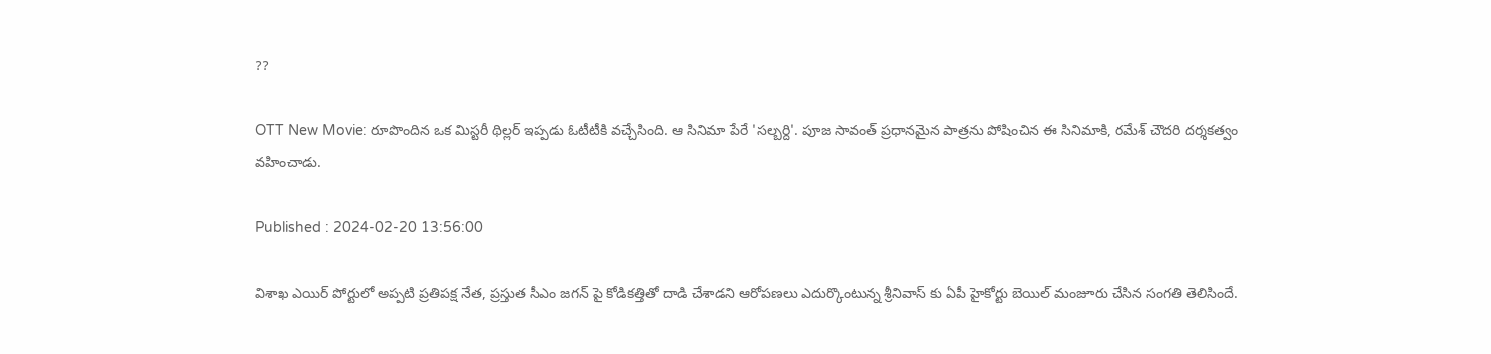??

OTT New Movie: రూపొందిన ఒక మిస్టరీ థిల్లర్ ఇప్పడు ఓటీటీకి వచ్చేసింది. ఆ సినిమా పేరే 'సల్బర్ది'. పూజ సావంత్ ప్రధానమైన పాత్రను పోషించిన ఈ సినిమాకి, రమేశ్ చౌదరి దర్శకత్వం వహించాడు.

Published : 2024-02-20 13:56:00

విశాఖ ఎయిర్ పోర్టులో అప్పటి ప్రతిపక్ష నేత, ప్రస్తుత సీఎం జగన్ పై కోడికత్తితో దాడి చేశాడని ఆరోపణలు ఎదుర్కొంటున్న శ్రీనివాస్ కు ఏపీ హైకోర్టు బెయిల్ మంజూరు చేసిన సంగతి తెలిసిందే.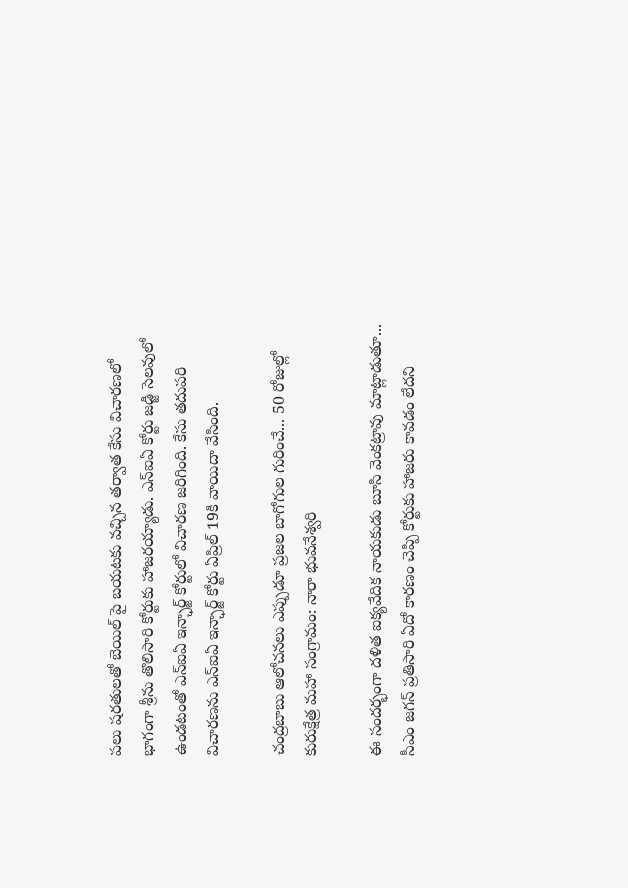పలు షరతులతో బెయిల్ పై బయటకు వచ్చిన తర్వాత కేసు విచారణలో భాగంగా శ్రీను తొలిసారి కోర్టుకు హాజరయ్యాడు. ఎన్ఐఏ కోర్టు జడ్జి సెలవులో ఉండటంతో ఎన్ఐఏ ఇన్ఛార్జ్ కోర్టులో విచారణ జరిగింది. కేసు తదుపరి విచారణను ఎన్ఐఏ ఇన్ఛార్జ్ కోర్టు ఏప్రిల్ 19కి వాయిదా వేసింది.

చంద్రబాబు ఆలోచనలు ఎప్పుడూ ప్రజల బాగోగుల గురించే... 50 రోజుల్లో కురుక్షేత్ర మహా సంగ్రామం: నారా భువనేశ్వరి

ఈ సందర్భంగా దళిత ఐక్యవేదిక నాయకుడు బూసి వెంకట్రావు మాట్లాడుతూ... సీఎం జగన్ ప్రతిసారి ఏదో కారణం చెప్పి కోర్టుకు హాజరు కావడం లేదని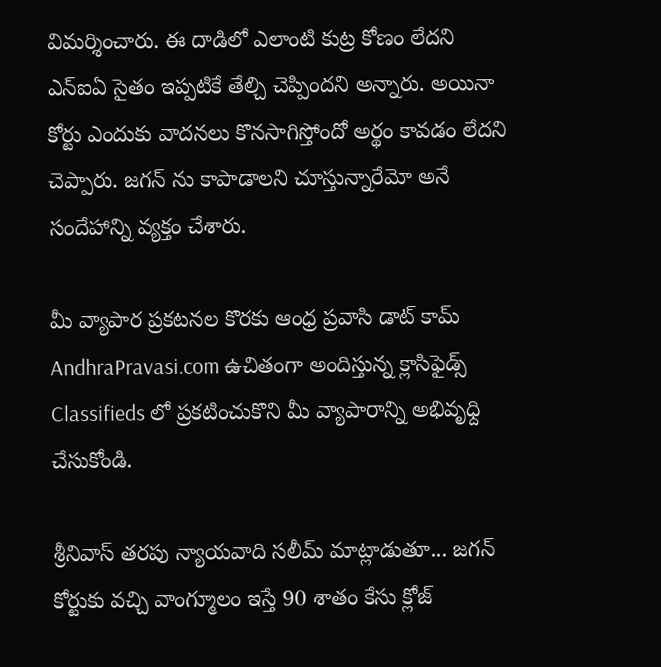విమర్శించారు. ఈ దాడిలో ఎలాంటి కుట్ర కోణం లేదని ఎన్ఐఏ సైతం ఇప్పటికే తేల్చి చెప్పిందని అన్నారు. అయినా కోర్టు ఎందుకు వాదనలు కొనసాగిస్తోందో అర్థం కావడం లేదని చెప్పారు. జగన్ ను కాపాడాలని చూస్తున్నారేమో అనే సందేహాన్ని వ్యక్తం చేశారు.

మీ వ్యాపార ప్రకటనల కొరకు ఆంధ్ర ప్రవాసి డాట్ కామ్ AndhraPravasi.com ఉచితంగా అందిస్తున్న క్లాసిఫైడ్స్   Classifieds లో ప్రకటించుకొని మీ వ్యాపారాన్ని అభివృధ్ది చేసుకోండి.

శ్రీనివాస్ తరపు న్యాయవాది సలీమ్ మాట్లాడుతూ... జగన్ కోర్టుకు వచ్చి వాంగ్మూలం ఇస్తే 90 శాతం కేసు క్లోజ్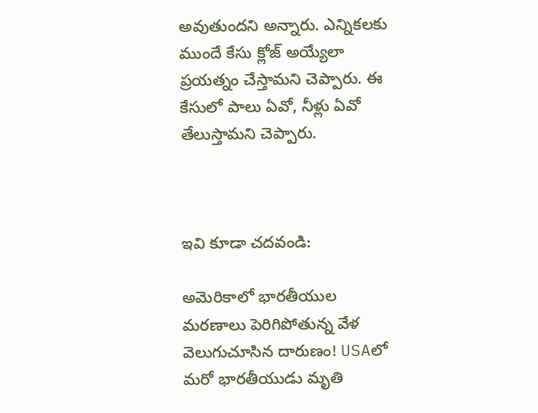అవుతుందని అన్నారు. ఎన్నికలకు ముందే కేసు క్లోజ్ అయ్యేలా ప్రయత్నం చేస్తామని చెప్పారు. ఈ కేసులో పాలు ఏవో, నీళ్లు ఏవో తేలుస్తామని చెప్పారు.



ఇవి కూడా చదవండి:

అమెరికాలో భారతీయుల మరణాలు పెరిగిపోతున్న వేళ వెలుగుచూసిన దారుణం! USAలో మరో భారతీయుడు మృతి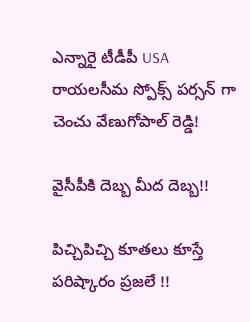ఎన్నారై టీడీపీ USA రాయలసీమ స్పోక్స్ పర్సన్ గా చెంచు వేణుగోపాల్ రెడ్డి!

వైసీపీకి దెబ్బ మీద దెబ్బ!!

పిచ్చిపిచ్చి కూతలు కూస్తే పరిష్కారం ప్రజలే !!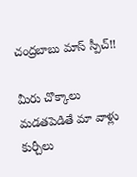చంద్రబాబు మాస్ స్పీచ్!!

మీరు చొక్కాలు మడతపెడితే మా వాళ్లు కుర్చీలు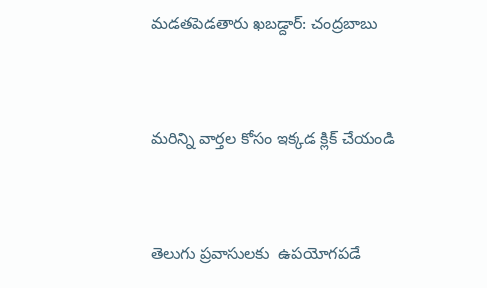మడతపెడతారు ఖబడ్దార్: చంద్రబాబు



మరిన్ని వార్తల కోసం ఇక్కడ క్లిక్ చేయండి



తెలుగు ప్రవాసులకు  ఉపయోగపడే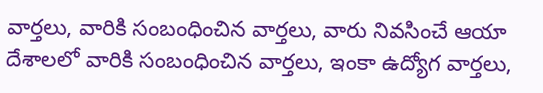వార్తలు, వారికి సంబంధించిన వార్తలు, వారు నివసించే ఆయా దేశాలలో వారికి సంబంధించిన వార్తలు, ఇంకా ఉద్యోగ వార్తలు,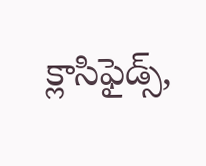క్లాసిఫైడ్స్,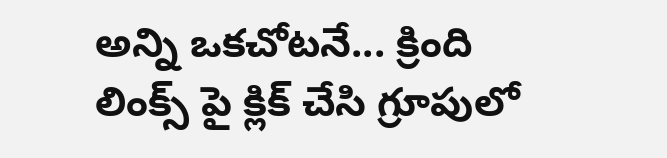అన్ని ఒకచోటనే... క్రింది లింక్స్ పై క్లిక్ చేసి గ్రూపులో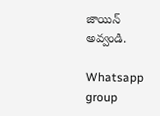జాయిన్ అవ్వండి.

Whatsapp group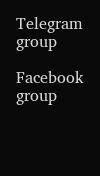Telegram group

Facebook group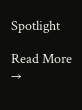Spotlight

Read More →